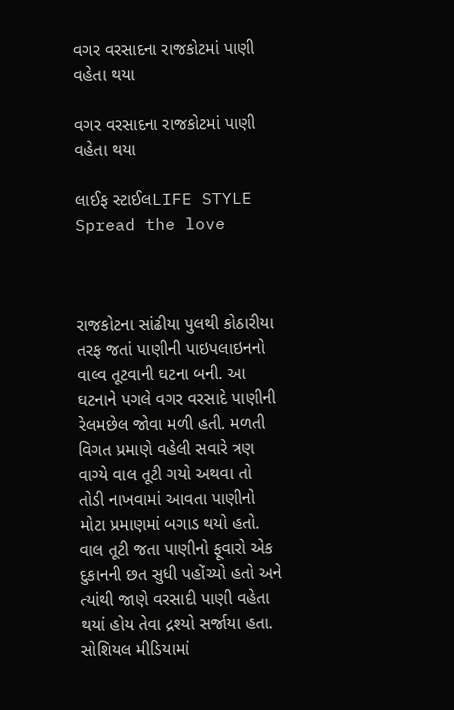વગર વરસાદના રાજકોટમાં પાણી વહેતા થયા

વગર વરસાદના રાજકોટમાં પાણી વહેતા થયા

લાઈફ સ્ટાઈલLIFE STYLE
Spread the love



રાજકોટના સાંઢીયા પુલથી કોઠારીયા તરફ જતાં પાણીની પાઇપલાઇનનો વાલ્વ તૂટવાની ઘટના બની. આ ઘટનાને પગલે વગર વરસાદે પાણીની રેલમછેલ જોવા મળી હતી. મળતી વિગત પ્રમાણે વહેલી સવારે ત્રણ વાગ્યે વાલ તૂટી ગયો અથવા તો તોડી નાખવામાં આવતા પાણીનો મોટા પ્રમાણમાં બગાડ થયો હતો. વાલ તૂટી જતા પાણીનો ફૂવારો એક દુકાનની છત સુધી પહોંચ્યો હતો અને ત્યાંથી જાણે વરસાદી પાણી વહેતા થયાં હોય તેવા દ્રશ્યો સર્જાયા હતા. સોશિયલ મીડિયામાં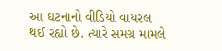આ ઘટનાનો વીડિયો વાયરલ થઈ રહ્યો છે. ત્યારે સમગ્ર મામલે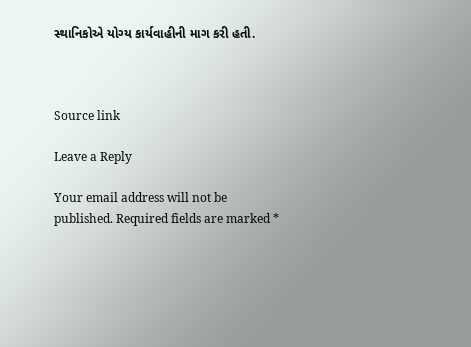સ્થાનિકોએ યોગ્ય કાર્યવાહીની માગ કરી હતી.



Source link

Leave a Reply

Your email address will not be published. Required fields are marked *